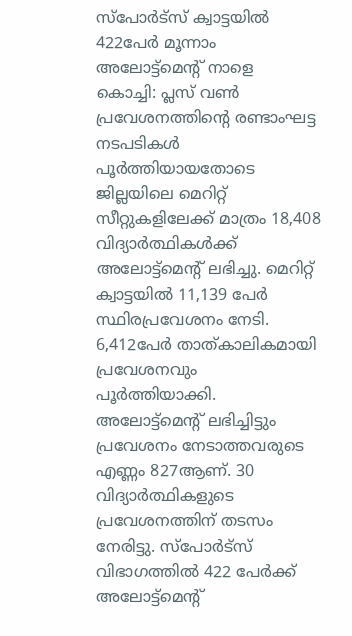സ്പോർട്സ് ക്വാട്ടയിൽ 422പേർ മൂന്നാം അലോട്ട്മെന്റ് നാളെ
കൊച്ചി: പ്ലസ് വൺ പ്രവേശനത്തിന്റെ രണ്ടാംഘട്ട നടപടികൾ പൂർത്തിയായതോടെ ജില്ലയിലെ മെറിറ്റ് സീറ്റുകളിലേക്ക് മാത്രം 18,408 വിദ്യാർത്ഥികൾക്ക് അലോട്ട്മെന്റ് ലഭിച്ചു. മെറിറ്റ് ക്വാട്ടയിൽ 11,139 പേർ സ്ഥിരപ്രവേശനം നേടി. 6,412പേർ താത്കാലികമായി പ്രവേശനവും പൂർത്തിയാക്കി. അലോട്ട്മെന്റ് ലഭിച്ചിട്ടും പ്രവേശനം നേടാത്തവരുടെ എണ്ണം 827ആണ്. 30 വിദ്യാർത്ഥികളുടെ പ്രവേശനത്തിന് തടസം നേരിട്ടു. സ്പോർട്സ് വിഭാഗത്തിൽ 422 പേർക്ക് അലോട്ട്മെന്റ്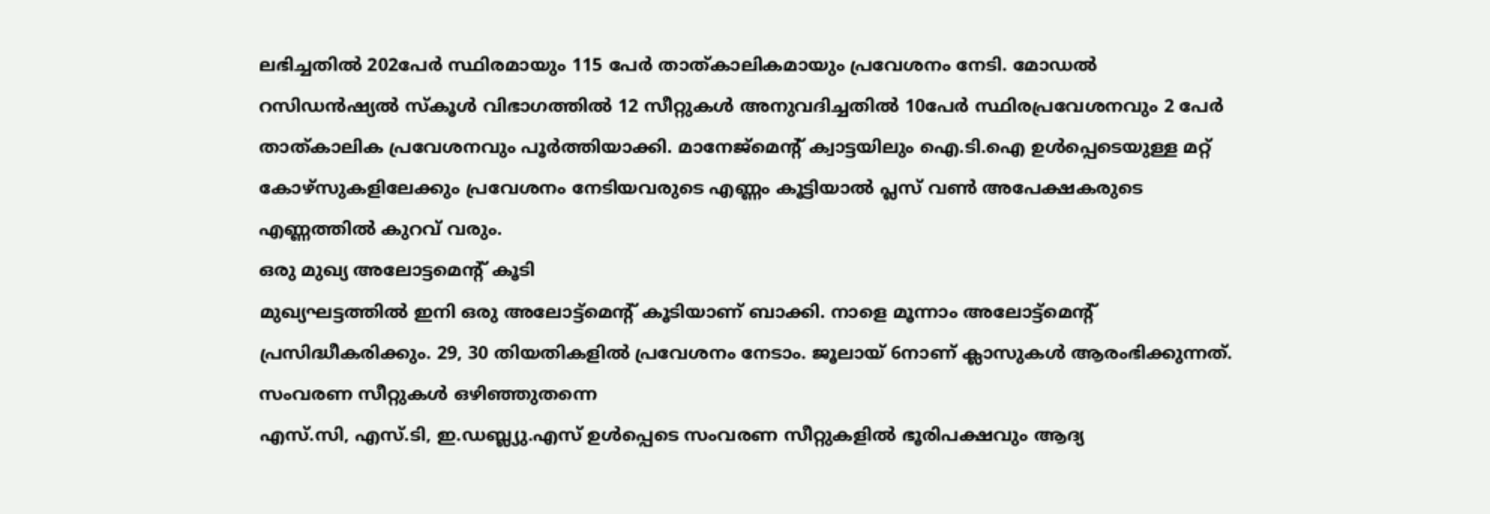ലഭിച്ചതിൽ 202പേർ സ്ഥിരമായും 115 പേർ താത്കാലികമായും പ്രവേശനം നേടി. മോഡൽ റസിഡൻഷ്യൽ സ്കൂൾ വിഭാഗത്തിൽ 12 സീറ്റുകൾ അനുവദിച്ചതിൽ 10പേർ സ്ഥിരപ്രവേശനവും 2 പേർ താത്കാലിക പ്രവേശനവും പൂർത്തിയാക്കി. മാനേജ്മെന്റ് ക്വാട്ടയിലും ഐ.ടി.ഐ ഉൾപ്പെടെയുള്ള മറ്റ് കോഴ്സുകളിലേക്കും പ്രവേശനം നേടിയവരുടെ എണ്ണം കൂട്ടിയാൽ പ്ലസ് വൺ അപേക്ഷകരുടെ എണ്ണത്തിൽ കുറവ് വരും.
ഒരു മുഖ്യ അലോട്ടമെന്റ് കൂടി
മുഖ്യഘട്ടത്തിൽ ഇനി ഒരു അലോട്ട്മെന്റ് കൂടിയാണ് ബാക്കി. നാളെ മൂന്നാം അലോട്ട്മെന്റ് പ്രസിദ്ധീകരിക്കും. 29, 30 തിയതികളിൽ പ്രവേശനം നേടാം. ജൂലായ് 6നാണ് ക്ലാസുകൾ ആരംഭിക്കുന്നത്.
സംവരണ സീറ്റുകൾ ഒഴിഞ്ഞുതന്നെ
എസ്.സി, എസ്.ടി, ഇ.ഡബ്ല്യു.എസ് ഉൾപ്പെടെ സംവരണ സീറ്റുകളിൽ ഭൂരിപക്ഷവും ആദ്യ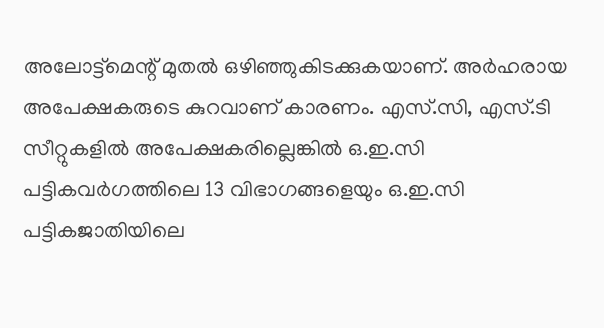അലോട്ട്മെന്റ് മുതൽ ഒഴിഞ്ഞുകിടക്കുകയാണ്. അർഹരായ അപേക്ഷകരുടെ കുറവാണ് കാരണം. എസ്.സി, എസ്.ടി സീറ്റുകളിൽ അപേക്ഷകരില്ലെങ്കിൽ ഒ.ഇ.സി പട്ടികവർഗത്തിലെ 13 വിഭാഗങ്ങളെയും ഒ.ഇ.സി പട്ടികജാതിയിലെ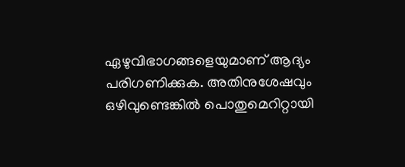ഏഴുവിഭാഗങ്ങളെയുമാണ് ആദ്യം പരിഗണിക്കുക. അതിനുശേഷവും ഒഴിവുണ്ടെങ്കിൽ പൊതുമെറിറ്റായി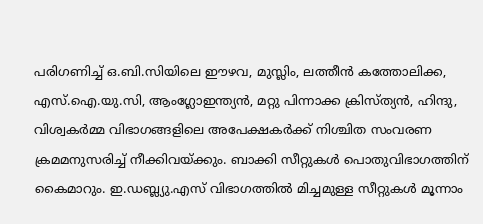പരിഗണിച്ച് ഒ.ബി.സിയിലെ ഈഴവ, മുസ്ലിം, ലത്തീൻ കത്തോലിക്ക, എസ്.ഐ.യു.സി, ആംഗ്ലോഇന്ത്യൻ, മറ്റു പിന്നാക്ക ക്രിസ്ത്യൻ, ഹിന്ദു, വിശ്വകർമ്മ വിഭാഗങ്ങളിലെ അപേക്ഷകർക്ക് നിശ്ചിത സംവരണ ക്രമമനുസരിച്ച് നീക്കിവയ്ക്കും. ബാക്കി സീറ്റുകൾ പൊതുവിഭാഗത്തിന് കൈമാറും. ഇ.ഡബ്ല്യു.എസ് വിഭാഗത്തിൽ മിച്ചമുള്ള സീറ്റുകൾ മൂന്നാം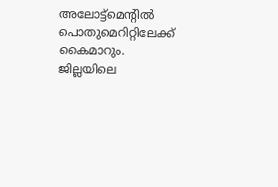അലോട്ട്മെന്റിൽ പൊതുമെറിറ്റിലേക്ക് കൈമാറും.
ജില്ലയിലെ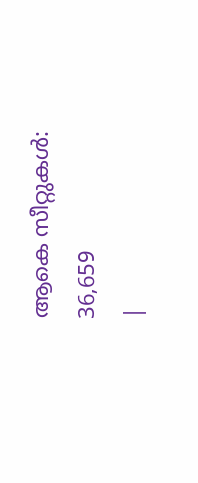ആകെ സീറ്റുകൾ: 36,659
|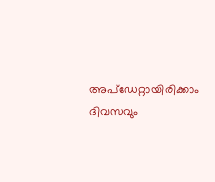അപ്ഡേറ്റായിരിക്കാം ദിവസവും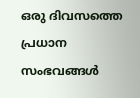ഒരു ദിവസത്തെ പ്രധാന സംഭവങ്ങൾ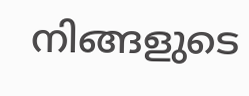നിങ്ങളുടെ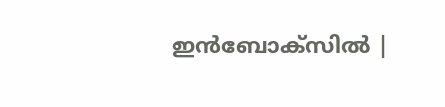ഇൻബോക്സിൽ |